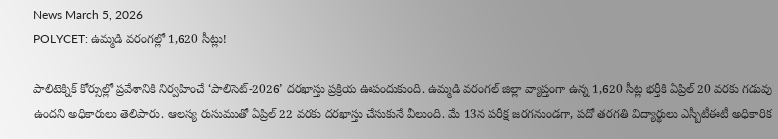News March 5, 2026
POLYCET: ఉమ్మడి వరంగల్లో 1,620 సీట్లు!

పాలిటెక్నిక్ కోర్సుల్లో ప్రవేశానికి నిర్వహించే ‘పాలిసెట్-2026’ దరఖాస్తు ప్రక్రియ ఊపందుకుంది. ఉమ్మడి వరంగల్ జిల్లా వ్యాప్తంగా ఉన్న 1,620 సీట్ల భర్తీకి ఏప్రిల్ 20 వరకు గడువు ఉందని అధికారులు తెలిపారు. ఆలస్య రుసుముతో ఏప్రిల్ 22 వరకు దరఖాస్తు చేసుకునే వీలుంది. మే 13న పరీక్ష జరగనుండగా, పదో తరగతి విద్యార్థులు ఎస్బీటీఈటీ అధికారిక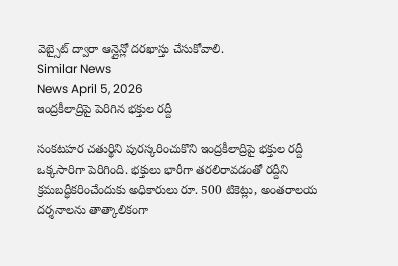వెబ్సైట్ ద్వారా ఆన్లైన్లో దరఖాస్తు చేసుకోవాలి.
Similar News
News April 5, 2026
ఇంద్రకీలాద్రిపై పెరిగిన భక్తుల రద్దీ

సంకటహర చతుర్థిని పురస్కరించుకొని ఇంద్రకీలాద్రిపై భక్తుల రద్దీ ఒక్కసారిగా పెరిగింది. భక్తులు భారీగా తరలిరావడంతో రద్దీని క్రమబద్ధీకరించేందుకు అధికారులు రూ. 500 టికెట్లు, అంతరాలయ దర్శనాలను తాత్కాలికంగా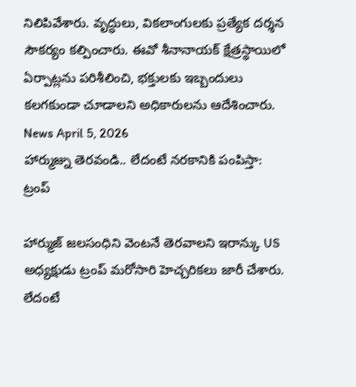నిలిపివేశారు. వృద్ధులు, వికలాంగులకు ప్రత్యేక దర్శన సౌకర్యం కల్పించారు. ఈవో శీనానాయక్ క్షేత్రస్థాయిలో ఏర్పాట్లను పరిశీలించి, భక్తులకు ఇబ్బందులు కలగకుండా చూడాలని అధికారులను ఆదేశించారు.
News April 5, 2026
హార్ముజ్ను తెరవండి.. లేదంటే నరకానికి పంపిస్తా: ట్రంప్

హార్ముజ్ జలసంధిని వెంటనే తెరవాలని ఇరాన్కు US అధ్యక్షుడు ట్రంప్ మరోసారి హెచ్చరికలు జారీ చేశారు. లేదంటే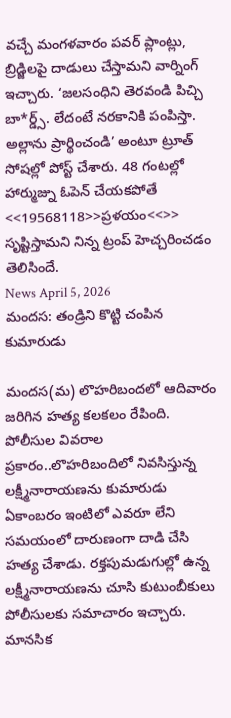వచ్చే మంగళవారం పవర్ ప్లాంట్లు, బ్రిడ్జిలపై దాడులు చేస్తామని వార్నింగ్ ఇచ్చారు. ‘జలసంధిని తెరవండి పిచ్చి బా*ర్డ్స్. లేదంటే నరకానికి పంపిస్తా. అల్లాను ప్రార్థించండి’ అంటూ ట్రూత్ సోషల్లో పోస్ట్ చేశారు. 48 గంటల్లో హార్ముజ్ను ఓపెన్ చేయకపోతే <<19568118>>ప్రళయం<<>> సృష్టిస్తామని నిన్న ట్రంప్ హెచ్చరించడం తెలిసిందే.
News April 5, 2026
మందస: తండ్రిని కొట్టి చంపిన కుమారుడు

మందస(మ) లొహరిబందలో ఆదివారం జరిగిన హత్య కలకలం రేపింది. పోలీసుల వివరాల ప్రకారం..లొహరిబందిలో నివసిస్తున్న లక్ష్మీనారాయణను కుమారుడు ఏకాంబరం ఇంటిలో ఎవరూ లేని సమయంలో దారుణంగా దాడి చేసి హత్య చేశాడు. రక్తపుమడుగుల్లో ఉన్న లక్ష్మీనారాయణను చూసి కుటుంబీకులు పోలీసులకు సమాచారం ఇచ్చారు. మానసిక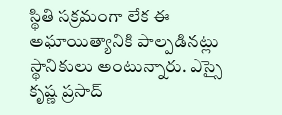స్థితి సక్రమంగా లేక ఈ అఘాయిత్యానికి పాల్పడినట్లు స్థానికులు అంటున్నారు. ఎస్సై కృష్ణ ప్రసాద్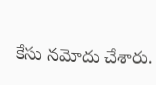కేసు నమోదు చేశారు.